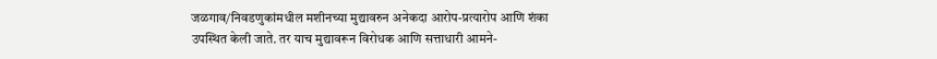जळगाव/निवडणुकांमधील मशीनच्या मुद्यावरुन अनेकदा आरोप-प्रत्यारोप आणि शंका उपस्थित केली जाते. तर याच मुद्यावरून विरोधक आणि सत्ताधारी आमने-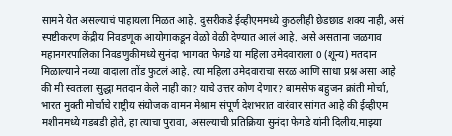सामने येत असल्याचं पाहायला मिळत आहे. दुसरीकडे ईव्हीएममध्ये कुठलीही छेडछाड शक्य नाही, असं स्पष्टीकरण केंद्रीय निवडणूक आयोगाकडून वेळो वेळी देण्यात आलं आहे. असे असताना जळगाव महानगरपालिका निवडणुकीमध्ये सुनंदा भागवत फेगडे या महिला उमेदवाराला 0 (शून्य) मतदान मिळाल्याने नव्या वादाला तोंड फुटलं आहे. त्या महिला उमेदवाराचा सरळ आणि साधा प्रश्न असा आहे की मी स्वतःला सुद्धा मतदान केले नाही का? याचे उत्तर कोण देणार? बामसेफ बहुजन क्रांती मोर्चा, भारत मुक्ती मोर्चाचे राष्ट्रीय संयोजक वामन मेश्राम संपूर्ण देशभरात वारंवार सांगत आहे की ईव्हीएम मशीनमध्ये गडबडी होते, हा त्याचा पुरावा, असल्याची प्रतिक्रिया सुनंदा फेगडे यांनी दिलीय.माझ्या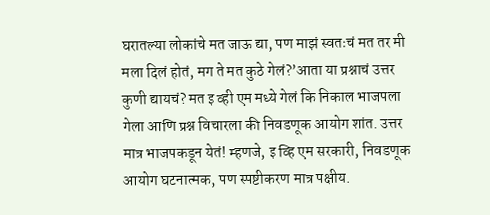घरातल्या लोकांचे मत जाऊ द्या, पण माझं स्वतःचं मत तर मी मला दिलं होतं, मग ते मत कुठे गेलं?’आता या प्रश्नाचं उत्तर कुणी द्यायचं? मत इ व्ही एम मध्ये गेलं कि निकाल भाजपला गेला आणि प्रश्न विचारला की निवडणूक आयोग शांत. उत्तर मात्र भाजपकडून येतं! म्हणजे, इ व्हि एम सरकारी, निवडणूक आयोग घटनात्मक, पण स्पष्टीकरण मात्र पक्षीय.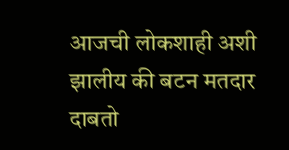आजची लोकशाही अशी झालीय की बटन मतदार दाबतो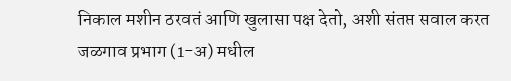निकाल मशीन ठरवतं आणि खुलासा पक्ष देतो, अशी संतप्त सवाल करत जळगाव प्रभाग (1-अ) मधील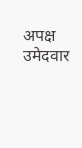अपक्ष उमेदवार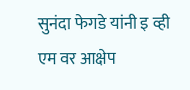सुनंदा फेगडे यांनी इ व्ही एम वर आक्षेप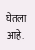घेतला आहे.